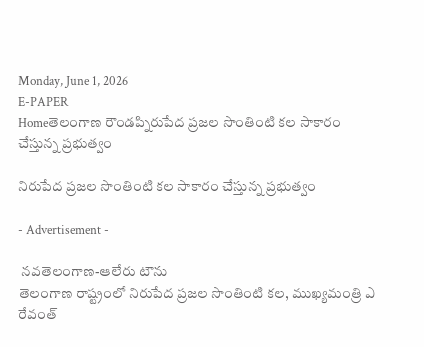Monday, June 1, 2026
E-PAPER
Homeతెలంగాణ రౌండప్నిరుపేద ప్రజల సొంతింటి కల సాకారం చేస్తున్న ప్రభుత్వం

నిరుపేద ప్రజల సొంతింటి కల సాకారం చేస్తున్న ప్రభుత్వం

- Advertisement -

 నవతెలంగాణ-ఆలేరు టౌను
తెలంగాణ రాష్ట్రంలో నిరుపేద ప్రజల సొంతింటి కల, ముఖ్యమంత్రి ఎ రేవంత్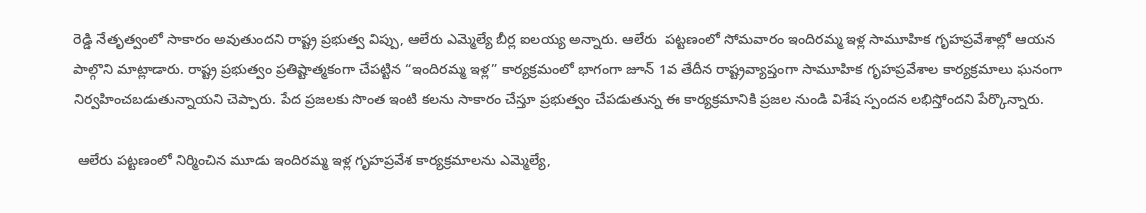రెడ్డి నేతృత్వంలో సాకారం అవుతుందని రాష్ట్ర ప్రభుత్వ విప్పు, ఆలేరు ఎమ్మెల్యే బీర్ల ఐలయ్య అన్నారు. ఆలేరు  పట్టణంలో సోమవారం ఇందిరమ్మ ఇళ్ల సామూహిక గృహప్రవేశాల్లో ఆయన పాల్గొని మాట్లాడారు. రాష్ట్ర ప్రభుత్వం ప్రతిష్టాత్మకంగా చేపట్టిన “ఇందిరమ్మ ఇళ్ల” కార్యక్రమంలో భాగంగా జూన్ 1వ తేదీన రాష్ట్రవ్యాప్తంగా సామూహిక గృహప్రవేశాల కార్యక్రమాలు ఘనంగా నిర్వహించబడుతున్నాయని చెప్పారు. పేద ప్రజలకు సొంత ఇంటి కలను సాకారం చేస్తూ ప్రభుత్వం చేపడుతున్న ఈ కార్యక్రమానికి ప్రజల నుండి విశేష స్పందన లభిస్తోందని పేర్కొన్నారు.

 ఆలేరు పట్టణంలో నిర్మించిన మూడు ఇందిరమ్మ ఇళ్ల గృహప్రవేశ కార్యక్రమాలను ఎమ్మెల్యే,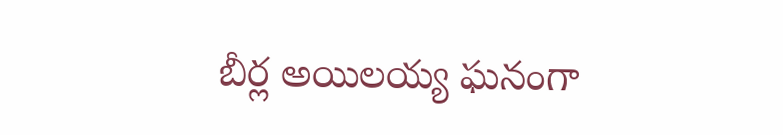బీర్ల అయిలయ్య ఘనంగా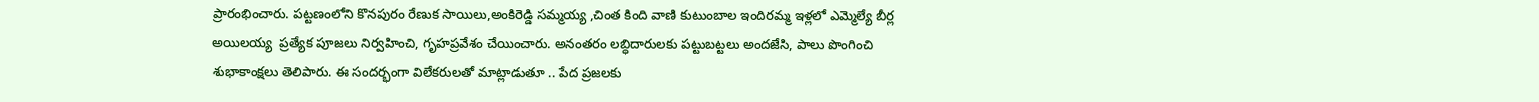ప్రారంభించారు. పట్టణంలోని కొనపురం రేణుక సాయిలు,అంకిరెడ్డి సమ్మయ్య ,చింత కింది వాణి కుటుంబాల ఇందిరమ్మ ఇళ్లలో ఎమ్మెల్యే బీర్ల అయిలయ్య  ప్రత్యేక పూజలు నిర్వహించి, గృహప్రవేశం చేయించారు. అనంతరం లబ్ధిదారులకు పట్టుబట్టలు అందజేసి, పాలు పొంగించి శుభాకాంక్షలు తెలిపారు. ఈ సందర్భంగా విలేకరులతో మాట్లాడుతూ .. పేద ప్రజలకు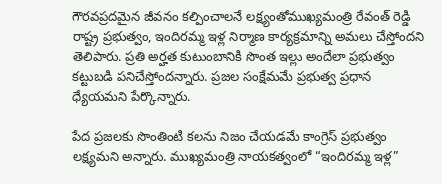గౌరవప్రదమైన జీవనం కల్పించాలనే లక్ష్యంతోముఖ్యమంత్రి రేవంత్ రెడ్డి  రాష్ట్ర ప్రభుత్వం, ఇందిరమ్మ ఇళ్ల నిర్మాణ కార్యక్రమాన్ని అమలు చేస్తోందని తెలిపారు. ప్రతి అర్హత కుటుంబానికి సొంత ఇల్లు అందేలా ప్రభుత్వం కట్టుబడి పనిచేస్తోందన్నారు. ప్రజల సంక్షేమమే ప్రభుత్వ ప్రధాన ధ్యేయమని పేర్కొన్నారు.

పేద ప్రజలకు సొంతింటి కలను నిజం చేయడమే కాంగ్రెస్ ప్రభుత్వం లక్ష్యమని అన్నారు. ముఖ్యమంత్రి నాయకత్వంలో “ఇందిరమ్మ ఇళ్ల”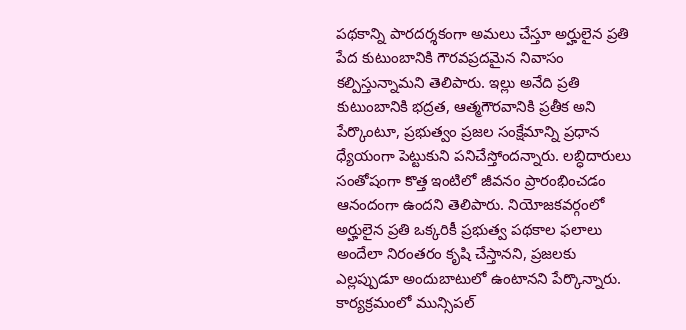పథకాన్ని పారదర్శకంగా అమలు చేస్తూ అర్హులైన ప్రతి పేద కుటుంబానికి గౌరవప్రదమైన నివాసం కల్పిస్తున్నామని తెలిపారు. ఇల్లు అనేది ప్రతి కుటుంబానికి భద్రత, ఆత్మగౌరవానికి ప్రతీక అని పేర్కొంటూ, ప్రభుత్వం ప్రజల సంక్షేమాన్ని ప్రధాన ధ్యేయంగా పెట్టుకుని పనిచేస్తోందన్నారు. లబ్ధిదారులు సంతోషంగా కొత్త ఇంటిలో జీవనం ప్రారంభించడం ఆనందంగా ఉందని తెలిపారు. నియోజకవర్గంలో అర్హులైన ప్రతి ఒక్కరికీ ప్రభుత్వ పథకాల ఫలాలు అందేలా నిరంతరం కృషి చేస్తానని, ప్రజలకు ఎల్లప్పుడూ అందుబాటులో ఉంటానని పేర్కొన్నారు. కార్యక్రమంలో మున్సిపల్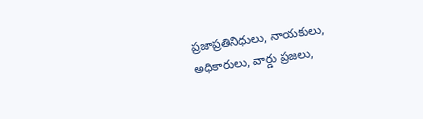ప్రజాప్రతినిధులు, నాయకులు, అధికారులు, వార్డు ప్రజలు,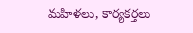మహిళలు, కార్యకర్తలు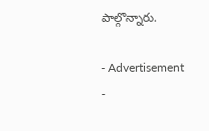పాల్గొన్నారు.

- Advertisement -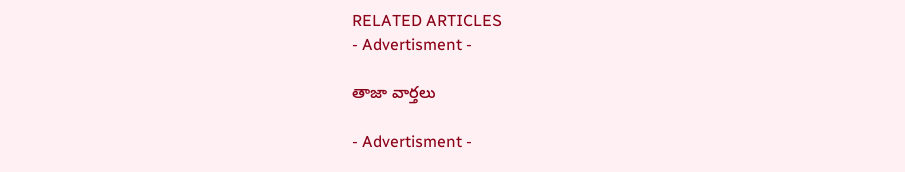RELATED ARTICLES
- Advertisment -

తాజా వార్తలు

- Advertisment -